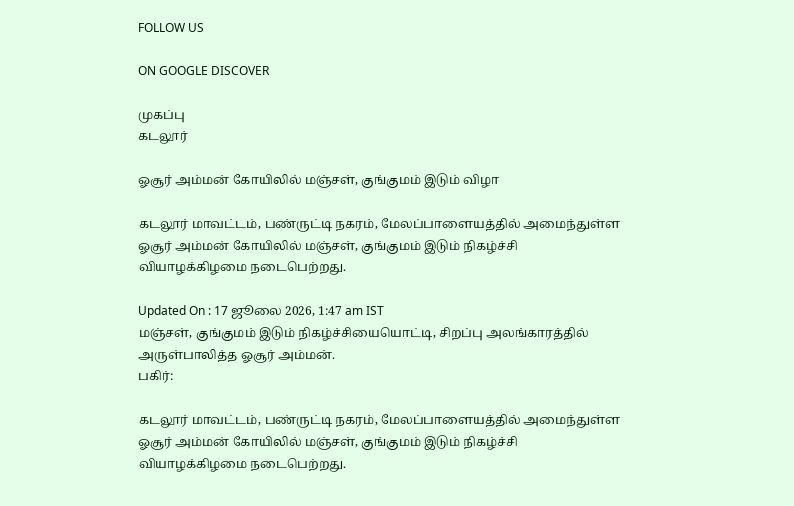FOLLOW US

ON GOOGLE DISCOVER

முகப்பு
கடலூர்

ஓசூர் அம்மன் கோயிலில் மஞ்சள், குங்குமம் இடும் விழா

கடலூர் மாவட்டம், பண்ருட்டி நகரம், மேலப்பாளையத்தில் அமைந்துள்ள ஓசூர் அம்மன் கோயிலில் மஞ்சள், குங்குமம் இடும் நிகழ்ச்சி வியாழக்கிழமை நடைபெற்றது.

Updated On : 17 ஜூலை 2026, 1:47 am IST
மஞ்சள், குங்குமம் இடும் நிகழ்ச்சியையொட்டி, சிறப்பு அலங்காரத்தில் அருள்பாலித்த ஓசூர் அம்மன்.
பகிர்:

கடலூர் மாவட்டம், பண்ருட்டி நகரம், மேலப்பாளையத்தில் அமைந்துள்ள ஓசூர் அம்மன் கோயிலில் மஞ்சள், குங்குமம் இடும் நிகழ்ச்சி வியாழக்கிழமை நடைபெற்றது.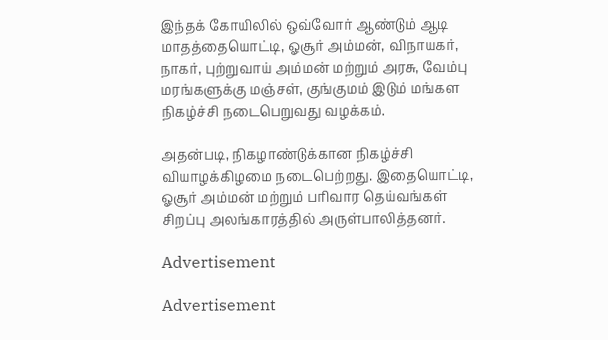இந்தக் கோயிலில் ஒவ்வோர் ஆண்டும் ஆடி மாதத்தையொட்டி, ஓசூர் அம்மன், விநாயகர், நாகர், புற்றுவாய் அம்மன் மற்றும் அரசு, வேம்பு மரங்களுக்கு மஞ்சள், குங்குமம் இடும் மங்கள நிகழ்ச்சி நடைபெறுவது வழக்கம்.

அதன்படி, நிகழாண்டுக்கான நிகழ்ச்சி வியாழக்கிழமை நடைபெற்றது. இதையொட்டி, ஓசூர் அம்மன் மற்றும் பரிவார தெய்வங்கள் சிறப்பு அலங்காரத்தில் அருள்பாலித்தனர்.

Advertisement

Advertisement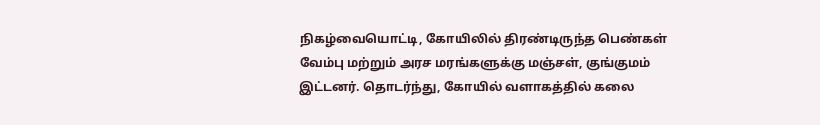நிகழ்வையொட்டி, கோயிலில் திரண்டிருந்த பெண்கள் வேம்பு மற்றும் அரச மரங்களுக்கு மஞ்சள், குங்குமம் இட்டனர். தொடர்ந்து, கோயில் வளாகத்தில் கலை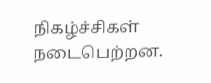நிகழ்ச்சிகள் நடைபெற்றன.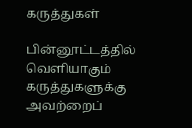கருத்துகள்

பின்னூட்டத்தில் வெளியாகும் கருத்துகளுக்கு அவற்றைப்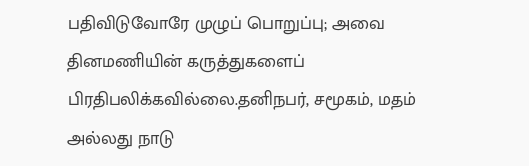பதிவிடுவோரே முழுப் பொறுப்பு; அவை தினமணியின் கருத்துகளைப் பிரதிபலிக்கவில்லை.தனிநபர், சமூகம், மதம் அல்லது நாடு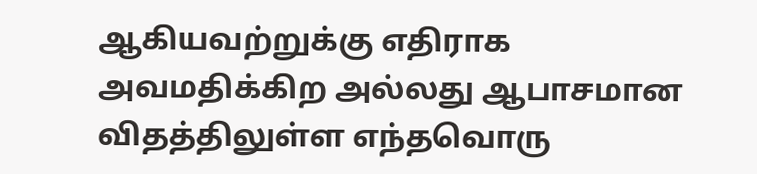ஆகியவற்றுக்கு எதிராக அவமதிக்கிற அல்லது ஆபாசமான விதத்திலுள்ள எந்தவொரு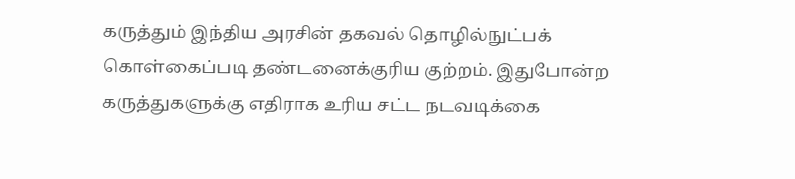கருத்தும் இந்திய அரசின் தகவல் தொழில்நுட்பக் கொள்கைப்படி தண்டனைக்குரிய குற்றம். இதுபோன்ற கருத்துகளுக்கு எதிராக உரிய சட்ட நடவடிக்கை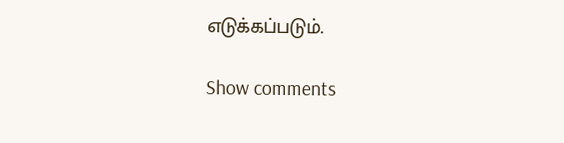எடுக்கப்படும்.

Show comments